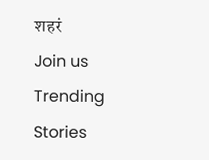शहरं
Join us
Trending Stories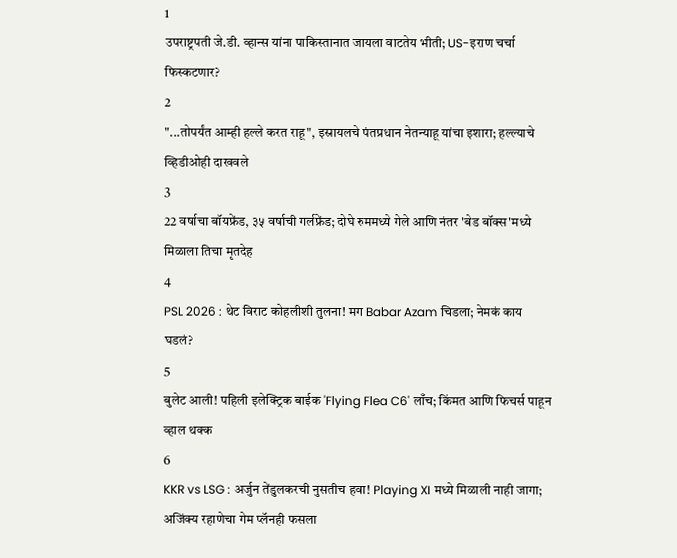1
उपराष्ट्रपती जे.डी. व्हान्स यांना पाकिस्तानात जायला वाटतेय भीती; US-इराण चर्चा फिस्कटणार?
2
"...तोपर्यंत आम्ही हल्ले करत राहू", इस्रायलचे पंतप्रधान नेतन्याहू यांचा इशारा; हल्ल्याचे व्हिडीओही दाखवले
3
22 वर्षाचा बॉयफ्रेंड, ३५ वर्षाची गर्लफ्रेंड; दोघे रुममध्ये गेले आणि नंतर 'बेड बॉक्स'मध्ये मिळाला तिचा मृतदेह
4
PSL 2026 : थेट विराट कोहलीशी तुलना! मग Babar Azam चिडला; नेमकं काय घडलं?
5
बुलेट आली! पहिली इलेक्ट्रिक बाईक 'Flying Flea C6' लाँच; किंमत आणि फिचर्स पाहून व्हाल थक्क
6
KKR vs LSG : अर्जुन तेंडुलकरची नुसतीच हवा! Playing XI मध्ये मिळाली नाही जागा; अजिंक्य रहाणेचा गेम प्लॅनही फसला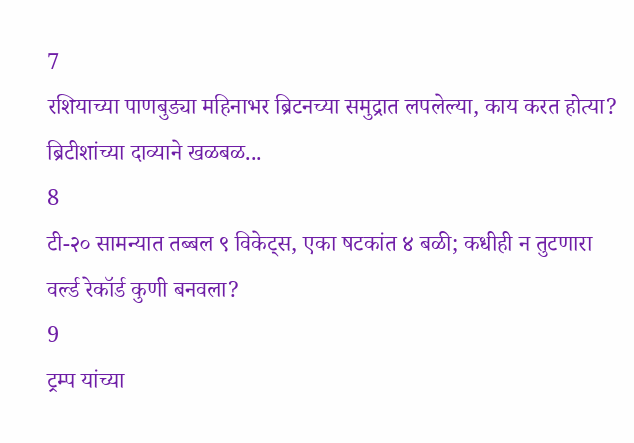7
रशियाच्या पाणबुड्या महिनाभर ब्रिटनच्या समुद्रात लपलेल्या, काय करत होत्या? ब्रिटीशांच्या दाव्याने खळबळ...
8
टी-२० सामन्यात तब्बल ९ विकेट्स, एका षटकांत ४ बळी; कधीही न तुटणारा वर्ल्ड रेकॉर्ड कुणी बनवला?
9
ट्रम्प यांच्या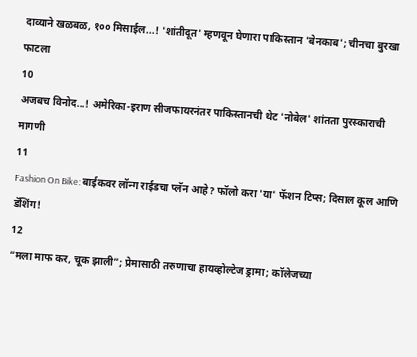दाव्याने खळबळ, १०० मिसाईल...! 'शांतीदूत' म्हणवून घेणारा पाकिस्तान 'बेनकाब'; चीनचा बुरखा फाटला
10
अजबच विनोद...! अमेरिका-इराण सीजफायरनंतर पाकिस्तानची थेट 'नोबेल' शांतता पुरस्काराची मागणी
11
Fashion On Bike: बाईकवर लॉन्ग राईडचा प्लॅन आहे? फॉलो करा 'या' फॅशन टिप्स; दिसाल कूल आणि डॅशिंग!
12
“मला माफ कर, चूक झाली”; प्रेमासाठी तरुणाचा हायव्होल्टेज ड्रामा; कॉलेजच्या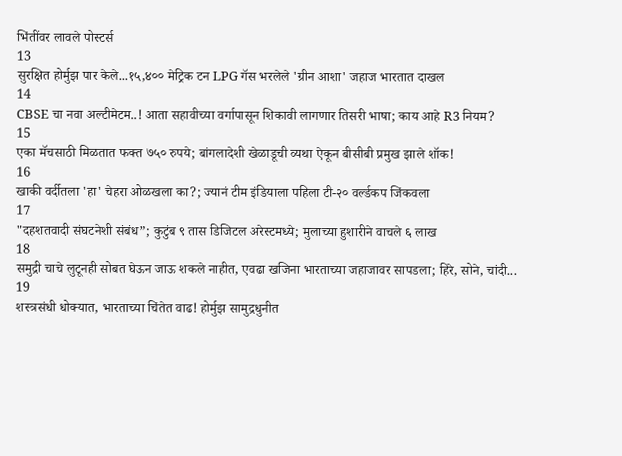भिंतींवर लावले पोस्टर्स
13
सुरक्षित होर्मुझ पार केले...१५,४०० मेट्रिक टन LPG गॅस भरलेले 'ग्रीन आशा' जहाज भारतात दाखल
14
CBSE चा नवा अल्टीमेटम..! आता सहावीच्या वर्गापासून शिकावी लागणार तिसरी भाषा; काय आहे R3 नियम?
15
एका मॅचसाठी मिळतात फक्त ७५० रुपये; बांगलादेशी खेळाडूची व्यथा ऐकून बीसीबी प्रमुख झाले शॉक!
16
खाकी वर्दीतला 'हा' चेहरा ओळखला का?; ज्यानं टीम इंडियाला पहिला टी-२० वर्ल्डकप जिंकवला
17
"दहशतवादी संघटनेशी संबंध”; कुटुंब ९ तास डिजिटल अरेस्टमध्ये; मुलाच्या हुशारीने वाचले ६ लाख
18
समुद्री चाचे लुटूनही सोबत घेऊन जाऊ शकले नाहीत, एवढा खजिना भारताच्या जहाजावर सापडला; हिरे, सोने, चांदी...
19
शस्त्रसंधी धोक्यात, भारताच्या चिंतेत वाढ! होर्मुझ सामुद्रधुनीत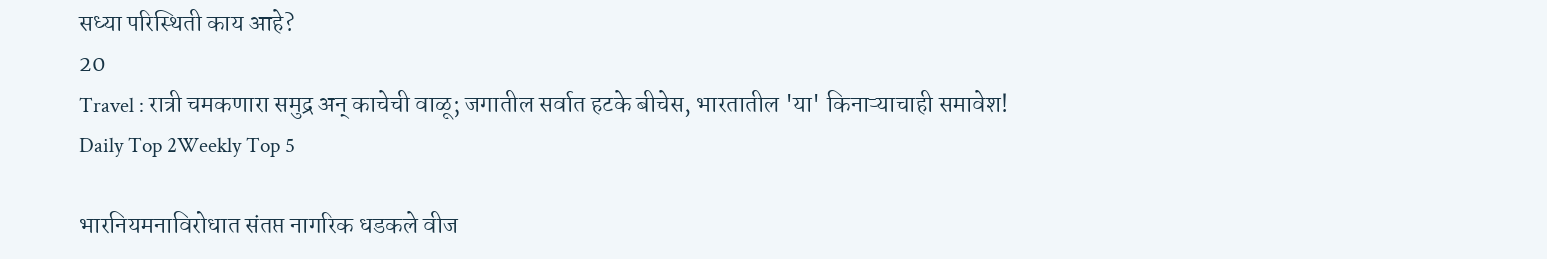सध्या परिस्थिती काय आहे?
20
Travel : रात्री चमकणारा समुद्र अन् काचेची वाळू; जगातील सर्वात हटके बीचेस, भारतातील 'या' किनाऱ्याचाही समावेश!
Daily Top 2Weekly Top 5

भारनियमनाविरोधात संतप्त नागरिक धडकले वीज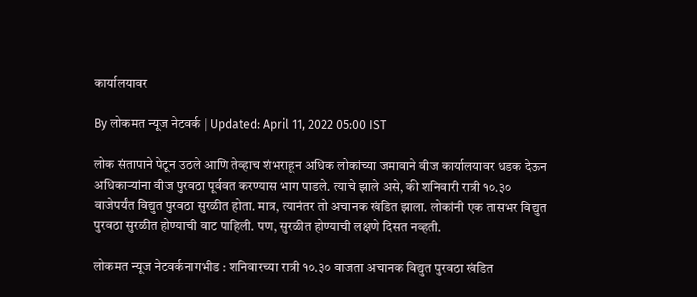कार्यालयावर

By लोकमत न्यूज नेटवर्क | Updated: April 11, 2022 05:00 IST

लोक संतापाने पेटून उठले आणि तेव्हाच शंभराहून अधिक लोकांच्या जमावाने वीज कार्यालयावर धडक देऊन अधिकाऱ्यांना वीज पुरवठा पूर्ववत करण्यास भाग पाडले. त्याचे झाले असे, की शनिवारी रात्री १०.३० वाजेपर्यंत विद्युत पुरवठा सुरळीत होता. मात्र, त्यानंतर तो अचानक खंडित झाला. लोकांनी एक तासभर विद्युत पुरवठा सुरळीत होण्याची वाट पाहिली. पण, सुरळीत होण्याची लक्षणे दिसत नव्हती.

लोकमत न्यूज नेटवर्कनागभीड : शनिवारच्या रात्री १०.३० वाजता अचानक विद्युत पुरवठा खंडित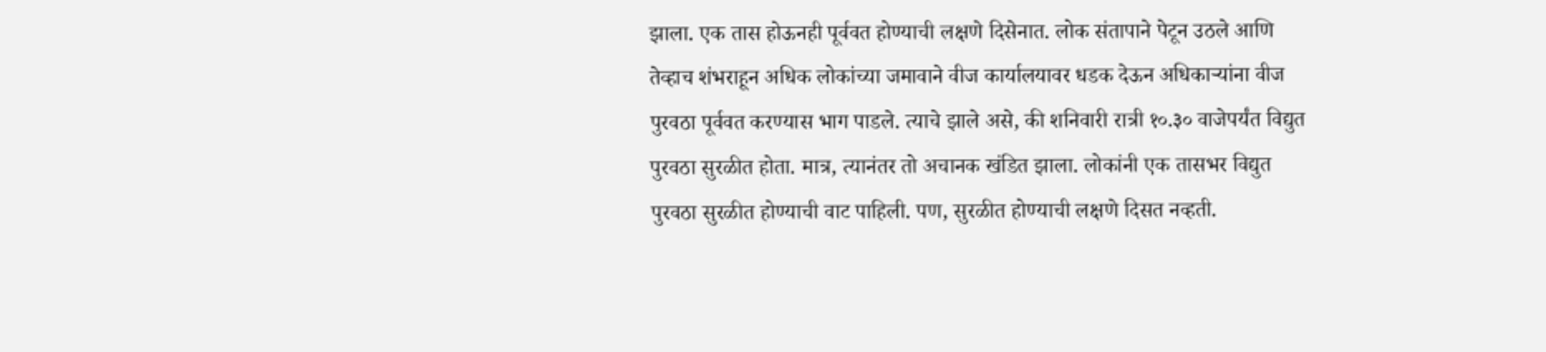झाला. एक तास होऊनही पूर्ववत होण्याची लक्षणे दिसेनात. लोक संतापाने पेटून उठले आणि तेव्हाच शंभराहून अधिक लोकांच्या जमावाने वीज कार्यालयावर धडक देऊन अधिकाऱ्यांना वीज पुरवठा पूर्ववत करण्यास भाग पाडले. त्याचे झाले असे, की शनिवारी रात्री १०.३० वाजेपर्यंत विद्युत पुरवठा सुरळीत होता. मात्र, त्यानंतर तो अचानक खंडित झाला. लोकांनी एक तासभर विद्युत पुरवठा सुरळीत होण्याची वाट पाहिली. पण, सुरळीत होण्याची लक्षणे दिसत नव्हती.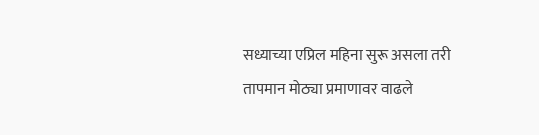सध्याच्या एप्रिल महिना सुरू असला तरी तापमान मोठ्या प्रमाणावर वाढले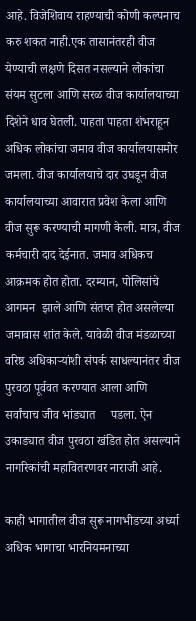आहे. विजेशिवाय राहण्याची कोणी कल्पनाच करु शकत नाही.एक तासानंतरही वीज येण्याची लक्षणे दिसत नसल्याने लोकांचा संयम सुटला आणि सरळ वीज कार्यालयाच्या दिशेने धाव घेतली. पाहता पाहता शंभराहून अधिक लोकांचा जमाव वीज कार्यालयासमोर जमला. वीज कार्यालयाचे दार उघडून वीज कार्यालयाच्या आवारात प्रवेश केला आणि वीज सुरू करण्याची मागणी केली. मात्र, वीज कर्मचारी दाद देईनात. जमाव अधिकच आक्रमक होत होता. दरम्यान, पोलिसांचे आगमन  झाले आणि संतप्त होत असलेल्या जमावास शांत केले. यावेळी वीज मंडळाच्या वरिष्ठ अधिकाऱ्यांशी संपर्क साधल्यानंतर वीज पुरवठा पूर्ववत करण्यात आला आणि सर्वांचाच जीव भांड्यात     पडला. ऐन उकाड्यात वीज पुरवठा खंडित होत असल्याने नागरिकांची महावितरणवर नाराजी आहे.

काही भागातील वीज सुरू नागभीडच्या अर्ध्या अधिक भागाचा भारनियमनाच्या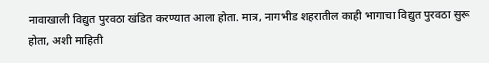नावाखाली विद्युत पुरवठा खंडित करण्यात आला होता. मात्र, नागभीड शहरातील काही भागाचा विद्युत पुरवठा सुरू होता, अशी माहिती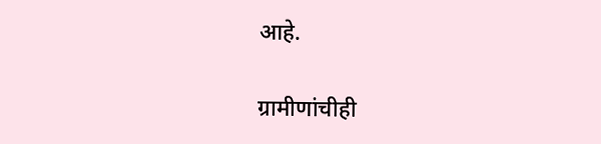आहे.

ग्रामीणांचीही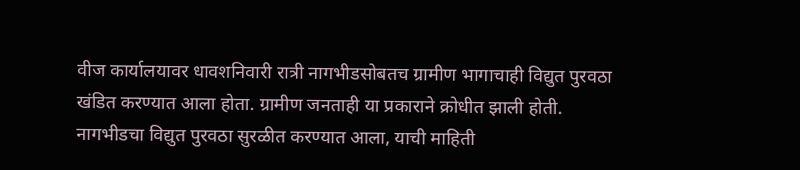वीज कार्यालयावर धावशनिवारी रात्री नागभीडसोबतच ग्रामीण भागाचाही विद्युत पुरवठा खंडित करण्यात आला होता. ग्रामीण जनताही या प्रकाराने क्रोधीत झाली होती. नागभीडचा विद्युत पुरवठा सुरळीत करण्यात आला, याची माहिती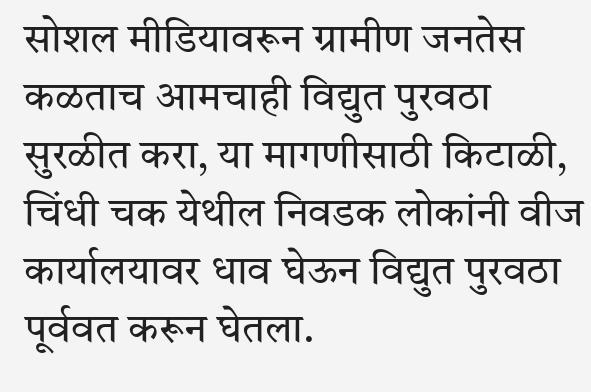सोशल मीडियावरून ग्रामीण जनतेस कळताच आमचाही विद्युत पुरवठा सुरळीत करा, या मागणीसाठी किटाळी, चिंधी चक येथील निवडक लोकांनी वीज कार्यालयावर धाव घेऊन विद्युत पुरवठा पूर्ववत करून घेतला.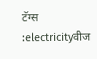टॅग्स :electricityवीज